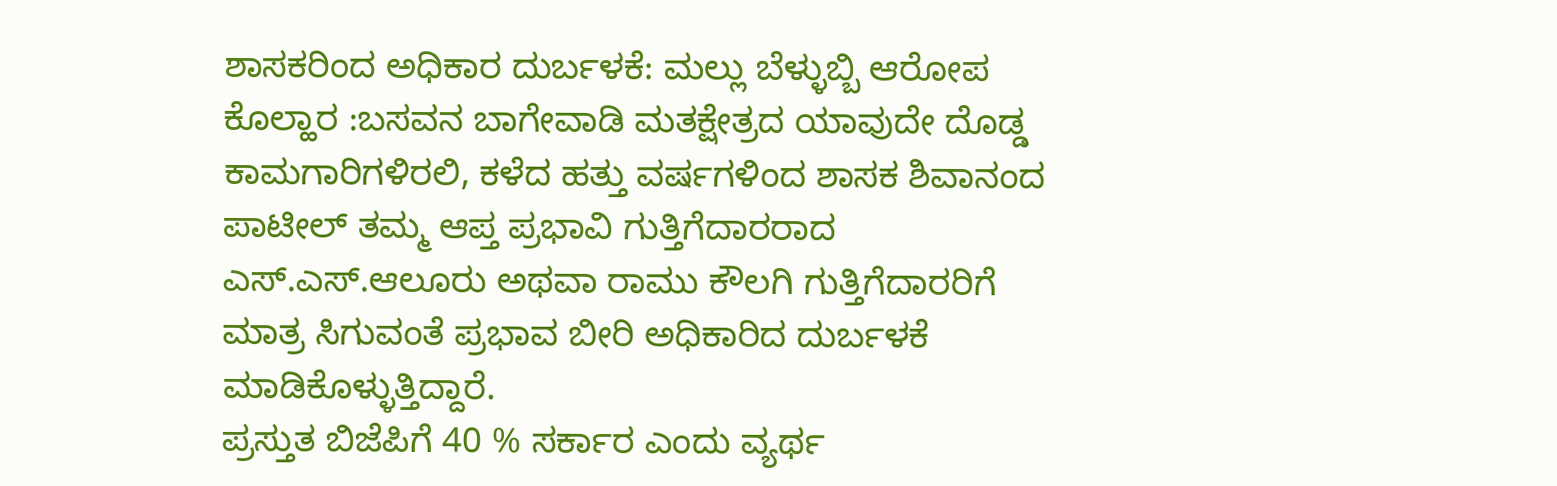ಶಾಸಕರಿಂದ ಅಧಿಕಾರ ದುರ್ಬಳಕೆ: ಮಲ್ಲು ಬೆಳ್ಳುಬ್ಬಿ ಆರೋಪ
ಕೊಲ್ಹಾರ :ಬಸವನ ಬಾಗೇವಾಡಿ ಮತಕ್ಷೇತ್ರದ ಯಾವುದೇ ದೊಡ್ಡ ಕಾಮಗಾರಿಗಳಿರಲಿ, ಕಳೆದ ಹತ್ತು ವರ್ಷಗಳಿಂದ ಶಾಸಕ ಶಿವಾನಂದ ಪಾಟೀಲ್ ತಮ್ಮ ಆಪ್ತ ಪ್ರಭಾವಿ ಗುತ್ತಿಗೆದಾರರಾದ ಎಸ್.ಎಸ್.ಆಲೂರು ಅಥವಾ ರಾಮು ಕೌಲಗಿ ಗುತ್ತಿಗೆದಾರರಿಗೆ ಮಾತ್ರ ಸಿಗುವಂತೆ ಪ್ರಭಾವ ಬೀರಿ ಅಧಿಕಾರಿದ ದುರ್ಬಳಕೆ ಮಾಡಿಕೊಳ್ಳುತ್ತಿದ್ದಾರೆ.
ಪ್ರಸ್ತುತ ಬಿಜೆಪಿಗೆ 40 % ಸರ್ಕಾರ ಎಂದು ವ್ಯರ್ಥ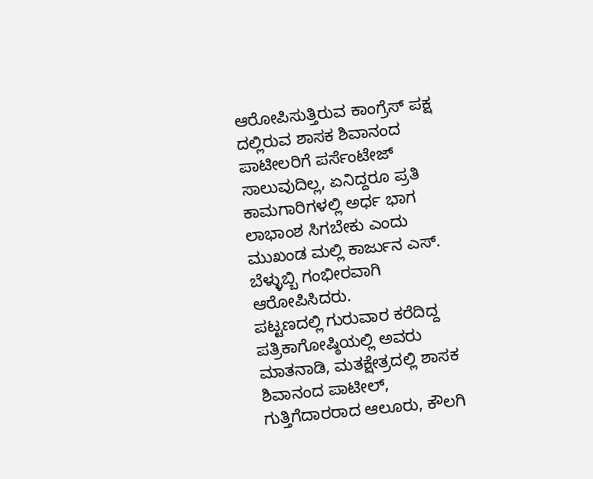ಆರೋಪಿಸುತ್ತಿರುವ ಕಾಂಗ್ರೆಸ್ ಪಕ್ಷ ದಲ್ಲಿರುವ ಶಾಸಕ ಶಿವಾನಂದ ಪಾಟೀಲರಿಗೆ ಪರ್ಸೆಂಟೇಜ್ ಸಾಲುವುದಿಲ್ಲ, ಏನಿದ್ದರೂ ಪ್ರತಿ ಕಾಮಗಾರಿಗಳಲ್ಲಿ ಅರ್ಧ ಭಾಗ ಲಾಭಾಂಶ ಸಿಗಬೇಕು ಎಂದು ಮುಖಂಡ ಮಲ್ಲಿ ಕಾರ್ಜುನ ಎಸ್. ಬೆಳ್ಳುಬ್ಬಿ ಗಂಭೀರವಾಗಿ ಆರೋಪಿಸಿದರು.
ಪಟ್ಟಣದಲ್ಲಿ ಗುರುವಾರ ಕರೆದಿದ್ದ ಪತ್ರಿಕಾಗೋಷ್ಠಿಯಲ್ಲಿ ಅವರು ಮಾತನಾಡಿ, ಮತಕ್ಷೇತ್ರದಲ್ಲಿ ಶಾಸಕ ಶಿವಾನಂದ ಪಾಟೀಲ್, ಗುತ್ತಿಗೆದಾರರಾದ ಆಲೂರು, ಕೌಲಗಿ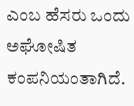ಎಂಬ ಹೆಸರು ಒಂದು ಅಘೋಷಿತ ಕಂಪನಿಯಂತಾಗಿದೆ.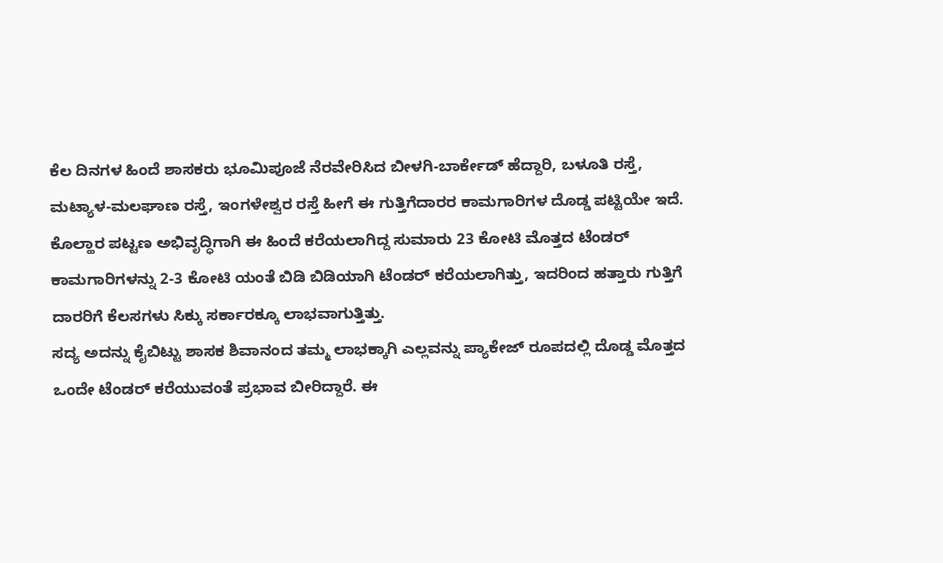ಕೆಲ ದಿನಗಳ ಹಿಂದೆ ಶಾಸಕರು ಭೂಮಿಪೂಜೆ ನೆರವೇರಿಸಿದ ಬೀಳಗಿ-ಬಾರ್ಕೇಡ್ ಹೆದ್ದಾರಿ, ಬಳೂತಿ ರಸ್ತೆ, ಮಟ್ಯಾಳ-ಮಲಘಾಣ ರಸ್ತೆ, ಇಂಗಳೇಶ್ವರ ರಸ್ತೆ ಹೀಗೆ ಈ ಗುತ್ತಿಗೆದಾರರ ಕಾಮಗಾರಿಗಳ ದೊಡ್ಡ ಪಟ್ಟಿಯೇ ಇದೆ. ಕೊಲ್ಹಾರ ಪಟ್ಟಣ ಅಭಿವೃದ್ಧಿಗಾಗಿ ಈ ಹಿಂದೆ ಕರೆಯಲಾಗಿದ್ದ ಸುಮಾರು 23 ಕೋಟಿ ಮೊತ್ತದ ಟೆಂಡರ್ ಕಾಮಗಾರಿಗಳನ್ನು 2-3 ಕೋಟಿ ಯಂತೆ ಬಿಡಿ ಬಿಡಿಯಾಗಿ ಟೆಂಡರ್ ಕರೆಯಲಾಗಿತ್ತು, ಇದರಿಂದ ಹತ್ತಾರು ಗುತ್ತಿಗೆ ದಾರರಿಗೆ ಕೆಲಸಗಳು ಸಿಕ್ಕು ಸರ್ಕಾರಕ್ಕೂ ಲಾಭವಾಗುತ್ತಿತ್ತು.
ಸದ್ಯ ಅದನ್ನು ಕೈಬಿಟ್ಟು ಶಾಸಕ ಶಿವಾನಂದ ತಮ್ಮ ಲಾಭಕ್ಕಾಗಿ ಎಲ್ಲವನ್ನು ಪ್ಯಾಕೇಜ್ ರೂಪದಲ್ಲಿ ದೊಡ್ಡ ಮೊತ್ತದ ಒಂದೇ ಟೆಂಡರ್ ಕರೆಯುವಂತೆ ಪ್ರಭಾವ ಬೀರಿದ್ದಾರೆ. ಈ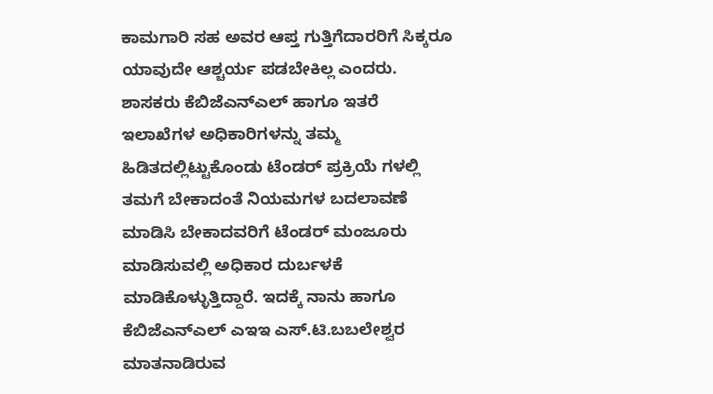ಕಾಮಗಾರಿ ಸಹ ಅವರ ಆಪ್ತ ಗುತ್ತಿಗೆದಾರರಿಗೆ ಸಿಕ್ಕರೂ ಯಾವುದೇ ಆಶ್ಚರ್ಯ ಪಡಬೇಕಿಲ್ಲ ಎಂದರು.
ಶಾಸಕರು ಕೆಬಿಜೆಎನ್ಎಲ್ ಹಾಗೂ ಇತರೆ ಇಲಾಖೆಗಳ ಅಧಿಕಾರಿಗಳನ್ನು ತಮ್ಮ ಹಿಡಿತದಲ್ಲಿಟ್ಟುಕೊಂಡು ಟೆಂಡರ್ ಪ್ರಕ್ರಿಯೆ ಗಳಲ್ಲಿ ತಮಗೆ ಬೇಕಾದಂತೆ ನಿಯಮಗಳ ಬದಲಾವಣೆ ಮಾಡಿಸಿ ಬೇಕಾದವರಿಗೆ ಟೆಂಡರ್ ಮಂಜೂರು ಮಾಡಿಸುವಲ್ಲಿ ಅಧಿಕಾರ ದುರ್ಬಳಕೆ ಮಾಡಿಕೊಳ್ಳುತ್ತಿದ್ದಾರೆ. ಇದಕ್ಕೆ ನಾನು ಹಾಗೂ ಕೆಬಿಜೆಎನ್ಎಲ್ ಎಇಇ ಎಸ್.ಟಿ.ಬಬಲೇಶ್ವರ ಮಾತನಾಡಿರುವ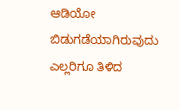ಆಡಿಯೋ ಬಿಡುಗಡೆಯಾಗಿರುವುದು ಎಲ್ಲರಿಗೂ ತಿಳಿದ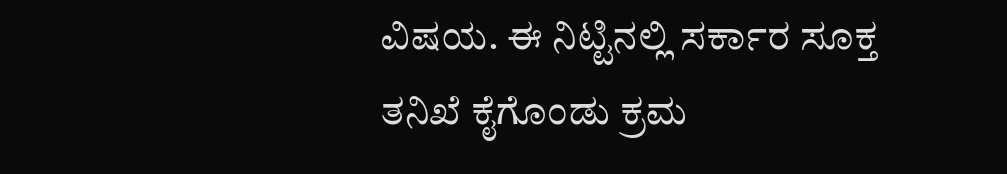ವಿಷಯ. ಈ ನಿಟ್ಟಿನಲ್ಲಿ ಸರ್ಕಾರ ಸೂಕ್ತ ತನಿಖೆ ಕೈಗೊಂಡು ಕ್ರಮ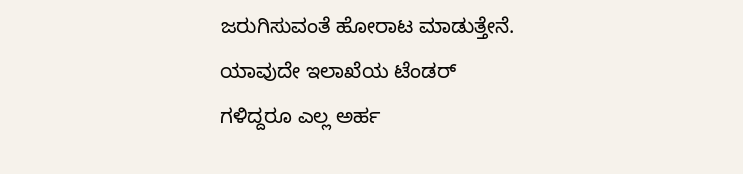ಜರುಗಿಸುವಂತೆ ಹೋರಾಟ ಮಾಡುತ್ತೇನೆ. ಯಾವುದೇ ಇಲಾಖೆಯ ಟೆಂಡರ್ ಗಳಿದ್ದರೂ ಎಲ್ಲ ಅರ್ಹ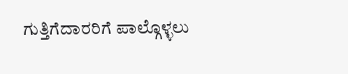ಗುತ್ತಿಗೆದಾರರಿಗೆ ಪಾಲ್ಗೊಳ್ಳಲು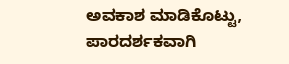ಅವಕಾಶ ಮಾಡಿಕೊಟ್ಟು, ಪಾರದರ್ಶಕವಾಗಿ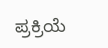ಪ್ರಕ್ರಿಯೆ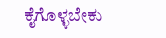ಕೈಗೊಳ್ಳಬೇಕು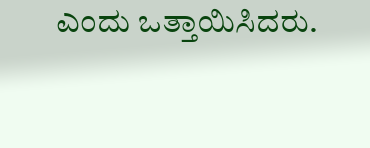ಎಂದು ಒತ್ತಾಯಿಸಿದರು.